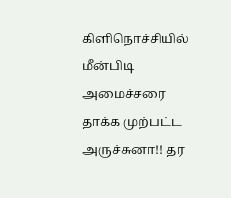கிளிநொச்சியில் மீன்பிடி அமைச்சரை தாக்க முற்பட்ட அருச்சுனா!! தர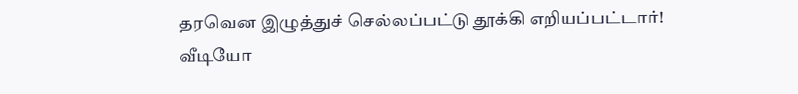தரவென இழுத்துச் செல்லப்பட்டு தூக்கி எறியப்பட்டார்! வீடியோ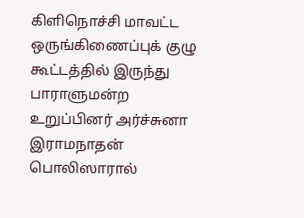கிளிநொச்சி மாவட்ட ஒருங்கிணைப்புக் குழு கூட்டத்தில் இருந்து பாராளுமன்ற உறுப்பினர் அர்ச்சுனா இராமநாதன் பொலிஸாரால்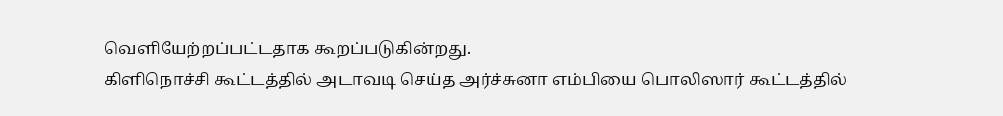வெளியேற்றப்பட்டதாக கூறப்படுகின்றது.
கிளிநொச்சி கூட்டத்தில் அடாவடி செய்த அர்ச்சுனா எம்பியை பொலிஸார் கூட்டத்தில்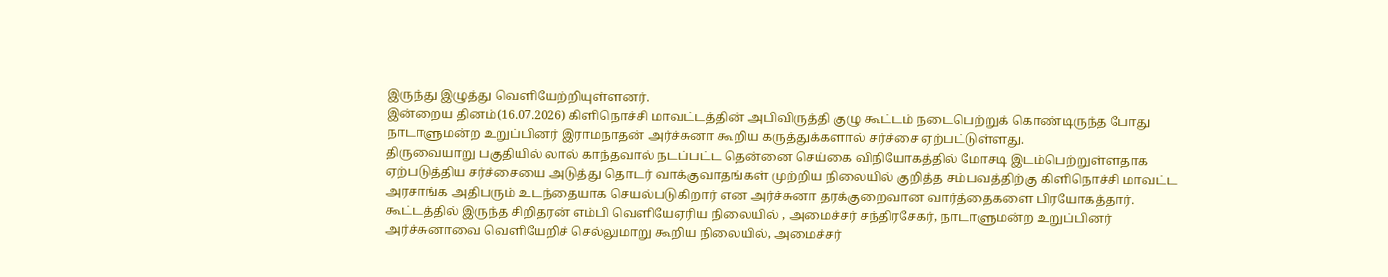இருந்து இழுத்து வெளியேற்றியுள்ளனர்.
இன்றைய தினம்(16.07.2026) கிளிநொச்சி மாவட்டத்தின் அபிவிருத்தி குழு கூட்டம் நடைபெற்றுக் கொண்டிருந்த போது நாடாளுமன்ற உறுப்பினர் இராமநாதன் அர்ச்சுனா கூறிய கருத்துக்களால் சர்ச்சை ஏற்பட்டுள்ளது.
திருவையாறு பகுதியில் லால் காந்தவால் நடப்பட்ட தென்னை செய்கை விநியோகத்தில் மோசடி இடம்பெற்றுள்ளதாக ஏற்படுத்திய சர்ச்சையை அடுத்து தொடர் வாக்குவாதங்கள் முற்றிய நிலையில் குறித்த சம்பவத்திற்கு கிளிநொச்சி மாவட்ட அரசாங்க அதிபரும் உடந்தையாக செயல்படுகிறார் என அர்ச்சுனா தரக்குறைவான வார்த்தைகளை பிரயோகத்தார்.
கூட்டத்தில் இருந்த சிறிதரன் எம்பி வெளியேஏரிய நிலையில் , அமைச்சர் சந்திரசேகர், நாடாளுமன்ற உறுப்பினர் அர்ச்சுனாவை வெளியேறிச் செல்லுமாறு கூறிய நிலையில், அமைச்சர்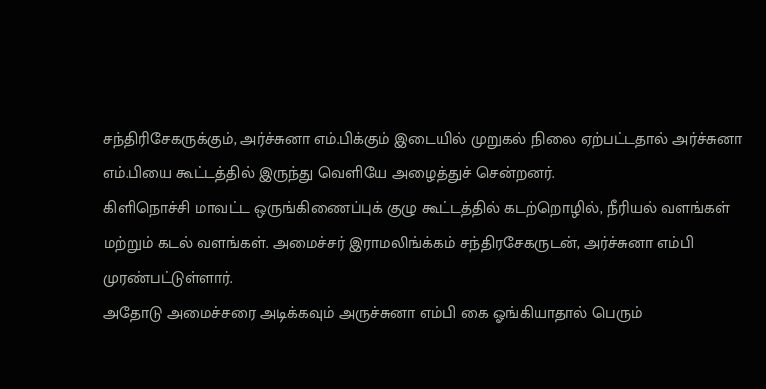சந்திரிசேகருக்கும், அர்ச்சுனா எம்.பிக்கும் இடையில் முறுகல் நிலை ஏற்பட்டதால் அர்ச்சுனா எம்.பியை கூட்டத்தில் இருந்து வெளியே அழைத்துச் சென்றனர்.
கிளிநொச்சி மாவட்ட ஒருங்கிணைப்புக் குழு கூட்டத்தில் கடற்றொழில், நீரியல் வளங்கள் மற்றும் கடல் வளங்கள். அமைச்சர் இராமலிங்க்கம் சந்திரசேகருடன், அர்ச்சுனா எம்பி முரண்பட்டுள்ளார்.
அதோடு அமைச்சரை அடிக்கவும் அருச்சுனா எம்பி கை ஓங்கியாதால் பெரும்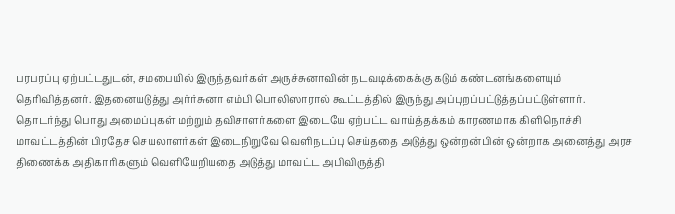பரபரப்பு ஏற்பட்டதுடன், சமபையில் இருந்தவர்கள் அருச்சுனாவின் நடவடிக்கைக்கு கடும் கண்டனங்களையும் தெரிவித்தனர். இதனையடுத்து அர்ர்சுனா எம்பி பொலிஸாரால் கூட்டத்தில் இருந்து அப்புறப்பட்டுத்தப்பட்டுள்ளார்.
தொடர்ந்து பொது அமைப்புகள் மற்றும் தவிசாளர்களை இடையே ஏற்பட்ட வாய்த்தக்கம் காரணமாக கிளிநொச்சி மாவட்டத்தின் பிரதேச செயலாளர்கள் இடைநிறுவே வெளிநடப்பு செய்ததை அடுத்து ஒன்றன்பின் ஒன்றாக அனைத்து அரச திணைக்க அதிகாரிகளும் வெளியேறியதை அடுத்து மாவட்ட அபிவிருத்தி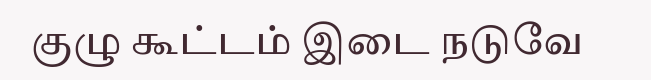குழு கூட்டம் இடை நடுவே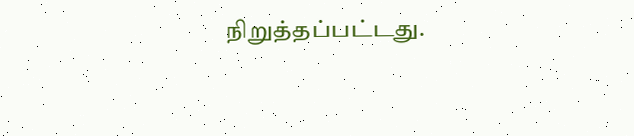நிறுத்தப்பட்டது.